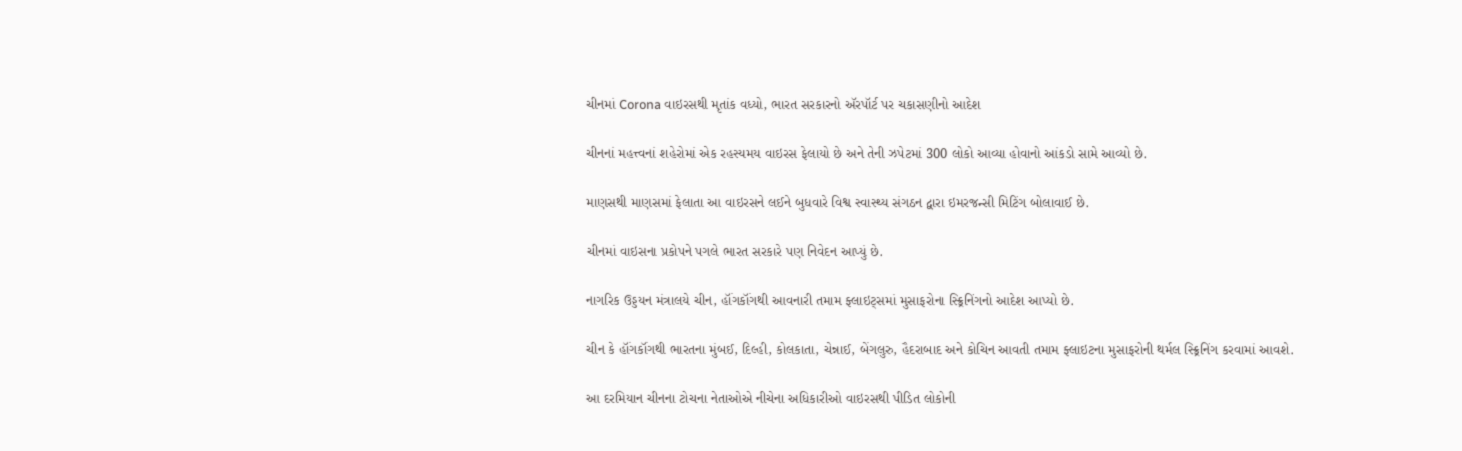ચીનમાં Corona વાઇરસથી મૃતાંક વધ્યો, ભારત સરકારનો ઍરપૉર્ટ પર ચકાસણીનો આદેશ

ચીનનાં મહત્ત્વનાં શહેરોમાં એક રહસ્યમય વાઇરસ ફેલાયો છે અને તેની ઝપેટમાં 300 લોકો આવ્યા હોવાનો આંકડો સામે આવ્યો છે.

માણસથી માણસમાં ફેલાતા આ વાઇરસને લઈને બુધવારે વિશ્વ સ્વાસ્થ્ય સંગઠન દ્વારા ઇમરજન્સી મિટિંગ બોલાવાઈ છે.

ચીનમાં વાઇસના પ્રકોપને પગલે ભારત સરકારે પણ નિવેદન આપ્યું છે.

નાગરિક ઉડ્ડયન મંત્રાલયે ચીન, હૉંગકૉંગથી આવનારી તમામ ફ્લાઇટ્સમાં મુસાફરોના સ્ક્ર્રિનિંગનો આદેશ આપ્યો છે.

ચીન કે હૉંગકૉંગથી ભારતના મુંબઈ, દિલ્હી, કોલકાતા, ચેન્નાઈ, બેંગલુરુ, હૈદરાબાદ અને કોચિન આવતી તમામ ફ્લાઇટના મુસાફરોની થર્મલ સ્ક્ર્રિનિંગ કરવામાં આવશે.

આ દરમિયાન ચીનના ટોચના નેતાઓએ નીચેના અધિકારીઓ વાઇરસથી પીડિત લોકોની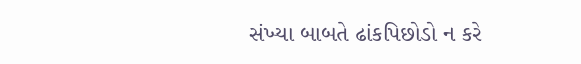સંખ્યા બાબતે ઢાંકપિછોડો ન કરે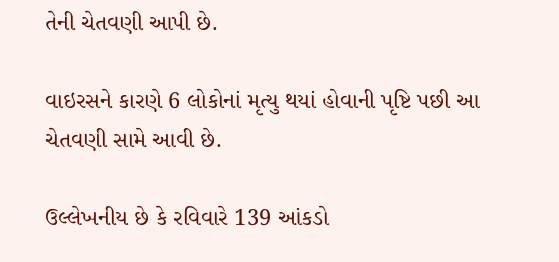તેની ચેતવણી આપી છે.

વાઇરસને કારણે 6 લોકોનાં મૃત્યુ થયાં હોવાની પૃષ્ટિ પછી આ ચેતવણી સામે આવી છે.

ઉલ્લેખનીય છે કે રવિવારે 139 આંકડો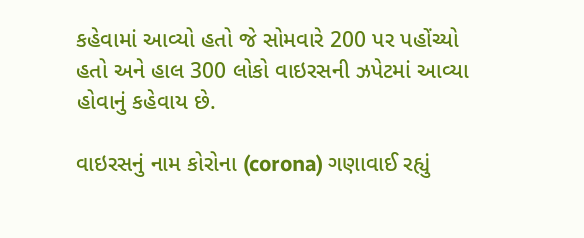કહેવામાં આવ્યો હતો જે સોમવારે 200 પર પહોંચ્યો હતો અને હાલ 300 લોકો વાઇરસની ઝપેટમાં આવ્યા હોવાનું કહેવાય છે.

વાઇરસનું નામ કોરોના (corona) ગણાવાઈ રહ્યું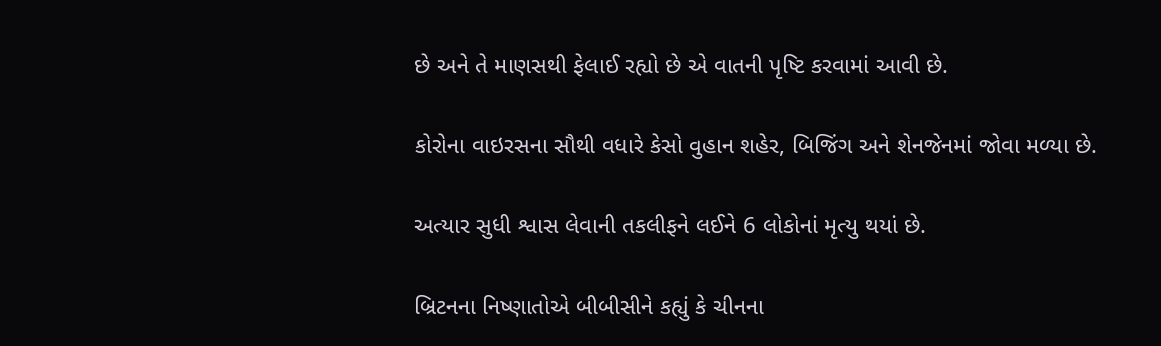છે અને તે માણસથી ફેલાઈ રહ્યો છે એ વાતની પૃષ્ટિ કરવામાં આવી છે.

કોરોના વાઇરસના સૌથી વધારે કેસો વુહાન શહેર, બિજિંગ અને શેનજેનમાં જોવા મળ્યા છે.

અત્યાર સુધી શ્વાસ લેવાની તકલીફને લઈને 6 લોકોનાં મૃત્યુ થયાં છે.

બ્રિટનના નિષ્ણાતોએ બીબીસીને કહ્યું કે ચીનના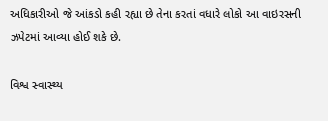અધિકારીઓ જે આંકડો કહી રહ્યા છે તેના કરતાં વધારે લોકો આ વાઇરસની ઝપેટમાં આવ્યા હોઈ શકે છે.

વિશ્વ સ્વાસ્થ્ય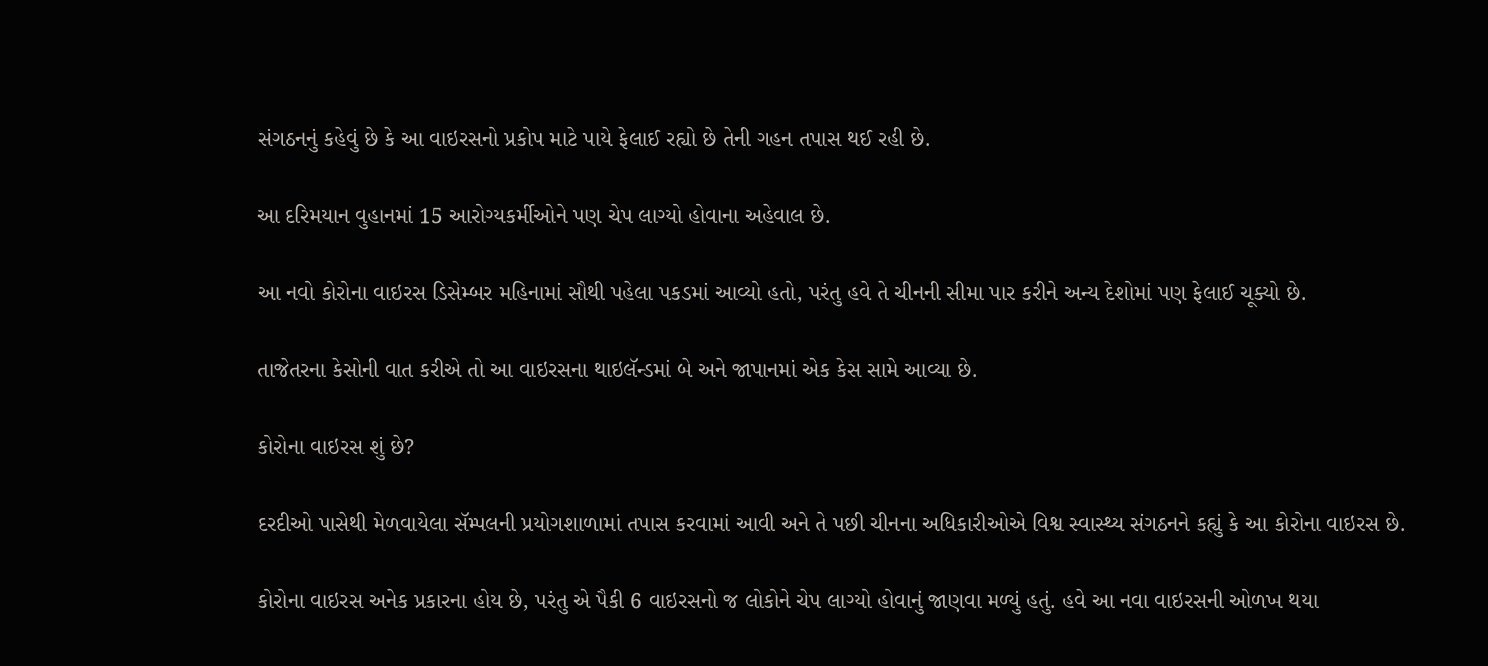સંગઠનનું કહેવું છે કે આ વાઇરસનો પ્રકોપ માટે પાયે ફેલાઈ રહ્યો છે તેની ગહન તપાસ થઈ રહી છે.

આ દરિમયાન વુહાનમાં 15 આરોગ્યકર્મીઓને પણ ચેપ લાગ્યો હોવાના અહેવાલ છે.

આ નવો કોરોના વાઇરસ ડિસેમ્બર મહિનામાં સૌથી પહેલા પકડમાં આવ્યો હતો, પરંતુ હવે તે ચીનની સીમા પાર કરીને અન્ય દેશોમાં પણ ફેલાઈ ચૂક્યો છે.

તાજેતરના કેસોની વાત કરીએ તો આ વાઇરસના થાઇલૅન્ડમાં બે અને જાપાનમાં એક કેસ સામે આવ્યા છે.

કોરોના વાઇરસ શું છે?

દરદીઓ પાસેથી મેળવાયેલા સૅમ્પલની પ્રયોગશાળામાં તપાસ કરવામાં આવી અને તે પછી ચીનના અધિકારીઓએ વિશ્વ સ્વાસ્થ્ય સંગઠનને કહ્યું કે આ કોરોના વાઇરસ છે.

કોરોના વાઇરસ અનેક પ્રકારના હોય છે, પરંતુ એ પૈકી 6 વાઇરસનો જ લોકોને ચેપ લાગ્યો હોવાનું જાણવા મળ્યું હતું. હવે આ નવા વાઇરસની ઓળખ થયા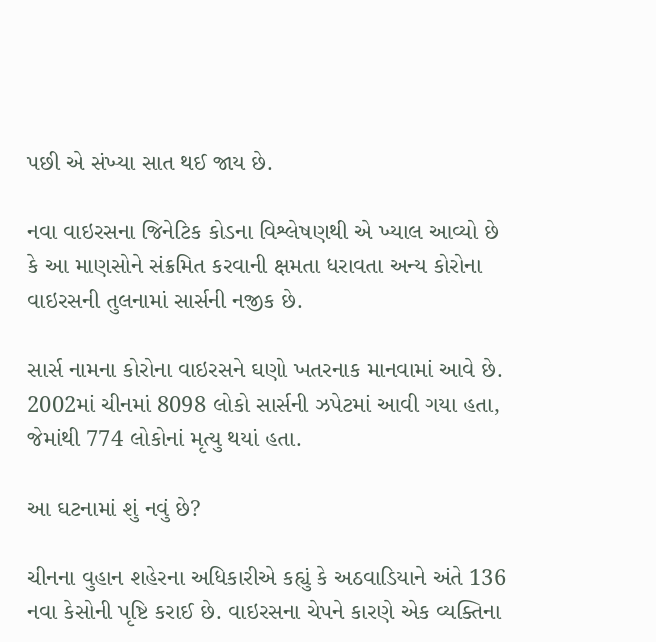પછી એ સંખ્યા સાત થઈ જાય છે.

નવા વાઇરસના જિનેટિક કોડના વિશ્લેષણથી એ ખ્યાલ આવ્યો છે કે આ માણસોને સંક્રમિત કરવાની ક્ષમતા ધરાવતા અન્ય કોરોના વાઇરસની તુલનામાં સાર્સની નજીક છે.

સાર્સ નામના કોરોના વાઇરસને ઘણો ખતરનાક માનવામાં આવે છે. 2002માં ચીનમાં 8098 લોકો સાર્સની ઝપેટમાં આવી ગયા હતા, જેમાંથી 774 લોકોનાં મૃત્યુ થયાં હતા.

આ ઘટનામાં શું નવું છે?

ચીનના વુહાન શહેરના અધિકારીએ કહ્યું કે અઠવાડિયાને અંતે 136 નવા કેસોની પૃષ્ટિ કરાઈ છે. વાઇરસના ચેપને કારણે એક વ્યક્તિના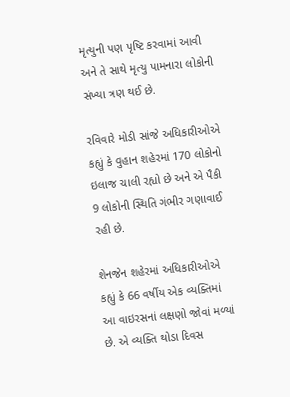મૃત્યુની પણ પૃષ્ટિ કરવામાં આવી અને તે સાથે મૃત્યુ પામનારા લોકોની સંખ્યા ત્રણ થઈ છે.

રવિવારે મોડી સાંજે અધિકારીઓએ કહ્યું કે વુહાન શહેરમાં 170 લોકોનો ઇલાજ ચાલી રહ્યો છે અને એ પૈકી 9 લોકોની સ્થિતિ ગંભીર ગણાવાઈ રહી છે.

શેનજેન શહેરમાં અધિકારીઓએ કહ્યું કે 66 વર્ષીય એક વ્યક્તિમાં આ વાઇરસનાં લક્ષણો જોવાં મળ્યાં છે. એ વ્યક્તિ થોડા દિવસ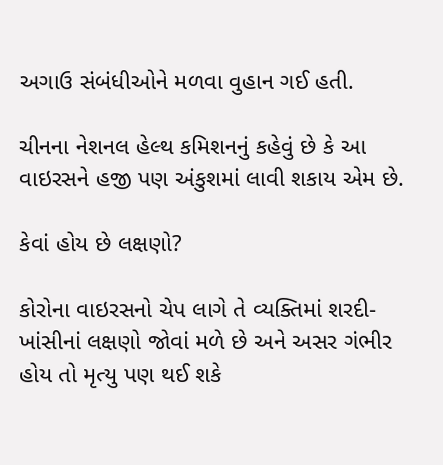અગાઉ સંબંધીઓને મળવા વુહાન ગઈ હતી.

ચીનના નેશનલ હેલ્થ કમિશનનું કહેવું છે કે આ વાઇરસને હજી પણ અંકુશમાં લાવી શકાય એમ છે.

કેવાં હોય છે લક્ષણો?

કોરોના વાઇરસનો ચેપ લાગે તે વ્યક્તિમાં શરદી-ખાંસીનાં લક્ષણો જોવાં મળે છે અને અસર ગંભીર હોય તો મૃત્યુ પણ થઈ શકે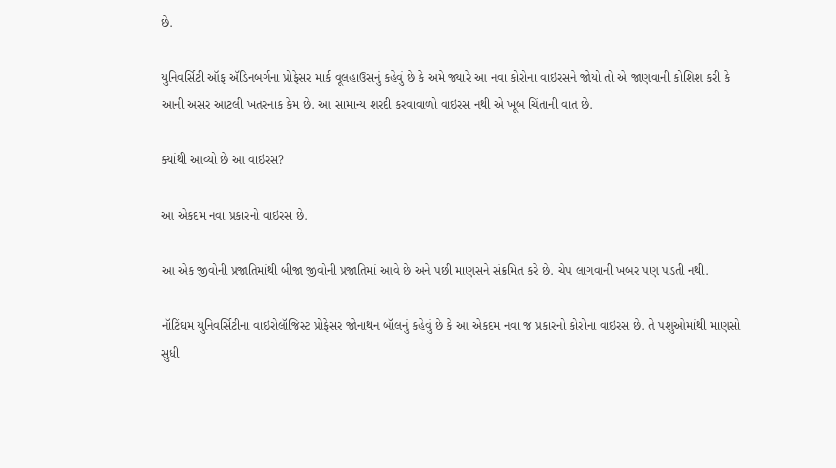છે.

યુનિવર્સિટી ઑફ ઍડિનબર્ગના પ્રોફેસર માર્ક વૂલહાઉસનું કહેવું છે કે અમે જ્યારે આ નવા કોરોના વાઇરસને જોયો તો એ જાણવાની કોશિશ કરી કે આની અસર આટલી ખતરનાક કેમ છે. આ સામાન્ય શરદી કરવાવાળો વાઇરસ નથી એ ખૂબ ચિંતાની વાત છે.

ક્યાંથી આવ્યો છે આ વાઇરસ?

આ એકદમ નવા પ્રકારનો વાઇરસ છે.

આ એક જીવોની પ્રજાતિમાંથી બીજા જીવોની પ્રજાતિમાં આવે છે અને પછી માણસને સંક્રમિત કરે છે. ચેપ લાગવાની ખબર પણ પડતી નથી.

નૉટિંઘમ યુનિવર્સિટીના વાઇરોલૉજિસ્ટ પ્રોફેસર જોનાથન બૉલનું કહેવું છે કે આ એકદમ નવા જ પ્રકારનો કોરોના વાઇરસ છે. તે પશુઓમાંથી માણસો સુધી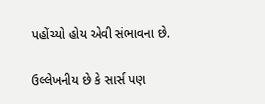પહોંચ્યો હોય એવી સંભાવના છે.

ઉલ્લેખનીય છે કે સાર્સ પણ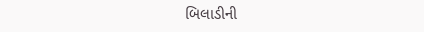બિલાડીની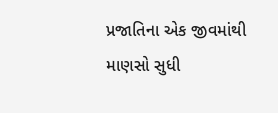પ્રજાતિના એક જીવમાંથી માણસો સુધી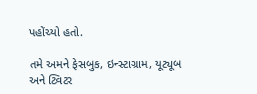પહોંચ્યો હતો.

તમે અમને ફેસબુક, ઇન્સ્ટાગ્રામ, યૂટ્યૂબ અને ટ્વિટર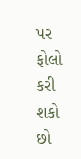પર ફોલો કરી શકો છો